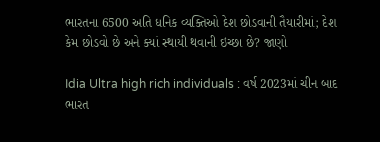ભારતના 6500 અતિ ધનિક વ્યક્તિઓ દેશ છોડવાની તૈયારીમાં; દેશ કેમ છોડવો છે અને ક્યાં સ્થાયી થવાની ઇચ્છા છે? જાણો

Idia Ultra high rich individuals : વર્ષ 2023માં ચીન બાદ ભારત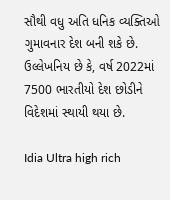સૌથી વધુ અતિ ધનિક વ્યક્તિઓ ગુમાવનાર દેશ બની શકે છે. ઉલ્લેખનિય છે કે, વર્ષ 2022માં 7500 ભારતીયો દેશ છોડીને વિદેશમાં સ્થાયી થયા છે.

Idia Ultra high rich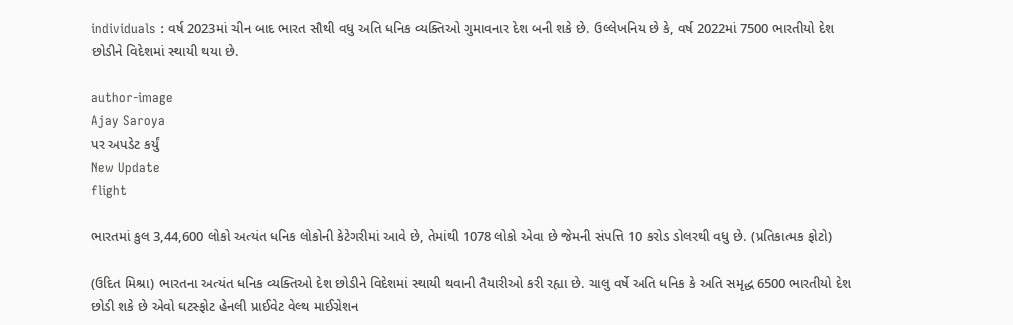individuals : વર્ષ 2023માં ચીન બાદ ભારત સૌથી વધુ અતિ ધનિક વ્યક્તિઓ ગુમાવનાર દેશ બની શકે છે. ઉલ્લેખનિય છે કે, વર્ષ 2022માં 7500 ભારતીયો દેશ છોડીને વિદેશમાં સ્થાયી થયા છે.

author-image
Ajay Saroya
પર અપડેટ કર્યું
New Update
flight

ભારતમાં કુલ 3,44,600 લોકો અત્યંત ધનિક લોકોની કેટેગરીમાં આવે છે, તેમાંથી 1078 લોકો એવા છે જેમની સંપત્તિ 10 કરોડ ડોલરથી વધુ છે. (પ્રતિકાત્મક ફોટો)

(ઉદિત મિશ્રા) ભારતના અત્યંત ધનિક વ્યક્તિઓ દેશ છોડીને વિદેશમાં સ્થાયી થવાની તૈયારીઓ કરી રહ્યા છે. ચાલુ વર્ષે અતિ ધનિક કે અતિ સમૃદ્ધ 6500 ભારતીયો દેશ છોડી શકે છે એવો ઘટસ્ફોટ હેનલી પ્રાઈવેટ વેલ્થ માઈગ્રેશન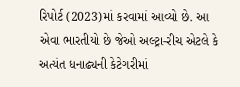રિપોર્ટ (2023)માં કરવામાં આવ્યો છે. આ એવા ભારતીયો છે જેઓ અલ્ટ્રા-રીચ એટલે કે અત્યંત ધનાઢ્યની કેટેગરીમાં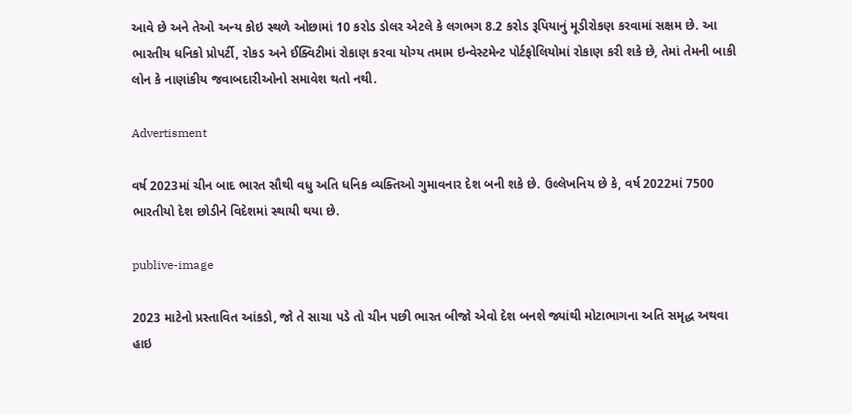આવે છે અને તેઓ અન્ય કોઇ સ્થળે ઓછામાં 10 કરોડ ડોલર એટલે કે લગભગ 8.2 કરોડ રૂપિયાનું મૂડીરોકણ કરવામાં સક્ષમ છે. આ ભારતીય ધનિકો પ્રોપર્ટી, રોકડ અને ઈક્વિટીમાં રોકાણ કરવા યોગ્ય તમામ ઇન્વેસ્ટમેન્ટ પોર્ટફોલિયોમાં રોકાણ કરી શકે છે, તેમાં તેમની બાકી લોન કે નાણાંકીય જવાબદારીઓનો સમાવેશ થતો નથી.

Advertisment

વર્ષ 2023માં ચીન બાદ ભારત સૌથી વધુ અતિ ધનિક વ્યક્તિઓ ગુમાવનાર દેશ બની શકે છે. ઉલ્લેખનિય છે કે, વર્ષ 2022માં 7500 ભારતીયો દેશ છોડીને વિદેશમાં સ્થાયી થયા છે.

publive-image

2023 માટેનો પ્રસ્તાવિત આંકડો, જો તે સાચા પડે તો ચીન પછી ભારત બીજો એવો દેશ બનશે જ્યાંથી મોટાભાગના અતિ સમૃદ્ધ અથવા હાઇ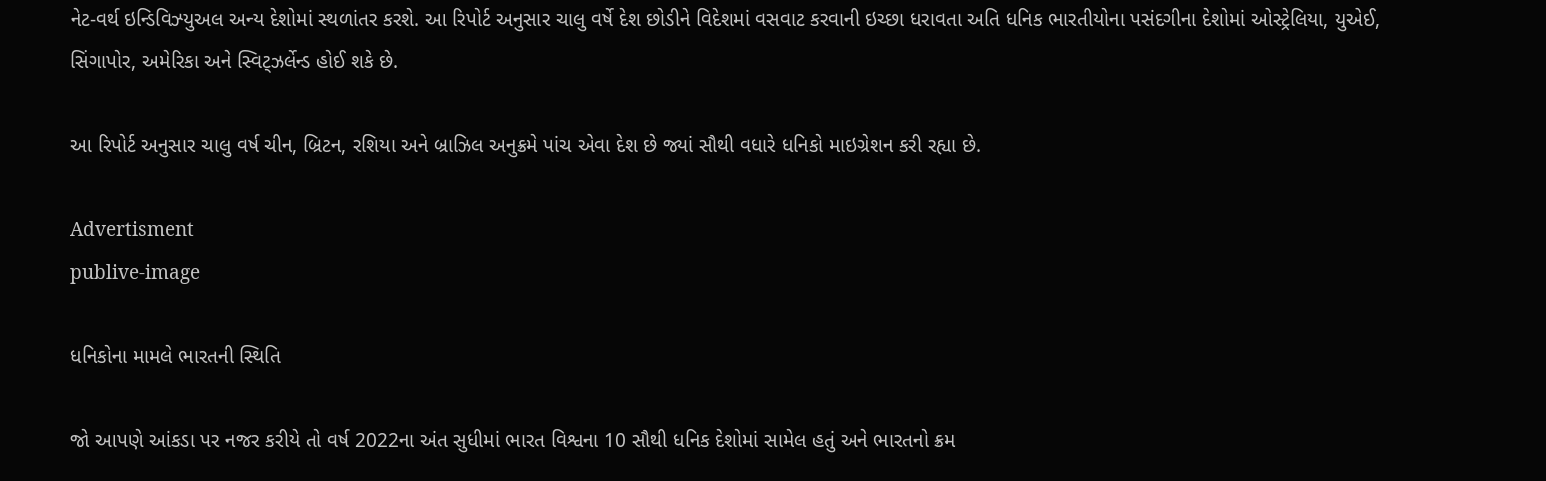નેટ-વર્થ ઇન્ડિવિઝ્યુઅલ અન્ય દેશોમાં સ્થળાંતર કરશે. આ રિપોર્ટ અનુસાર ચાલુ વર્ષે દેશ છોડીને વિદેશમાં વસવાટ કરવાની ઇચ્છા ધરાવતા અતિ ધનિક ભારતીયોના પસંદગીના દેશોમાં ઓસ્ટ્રેલિયા, યુએઈ, સિંગાપોર, અમેરિકા અને સ્વિટ્ઝર્લેન્ડ હોઈ શકે છે.

આ રિપોર્ટ અનુસાર ચાલુ વર્ષ ચીન, બ્રિટન, રશિયા અને બ્રાઝિલ અનુક્રમે પાંચ એવા દેશ છે જ્યાં સૌથી વધારે ધનિકો માઇગ્રેશન કરી રહ્યા છે.

Advertisment
publive-image

ધનિકોના મામલે ભારતની સ્થિતિ

જો આપણે આંકડા પર નજર કરીયે તો વર્ષ 2022ના અંત સુધીમાં ભારત વિશ્વના 10 સૌથી ધનિક દેશોમાં સામેલ હતું અને ભારતનો ક્રમ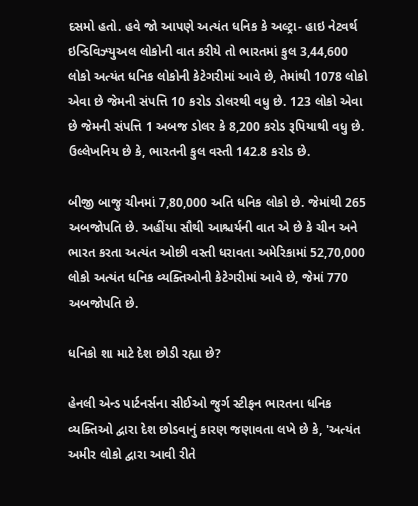દસમો હતો. હવે જો આપણે અત્યંત ધનિક કે અલ્ટ્રા- હાઇ નેટવર્થ ઇન્ડિવિઝ્યુઅલ લોકોની વાત કરીયે તો ભારતમાં કુલ 3,44,600 લોકો અત્યંત ધનિક લોકોની કેટેગરીમાં આવે છે, તેમાંથી 1078 લોકો એવા છે જેમની સંપત્તિ 10 કરોડ ડોલરથી વધુ છે. 123 લોકો એવા છે જેમની સંપત્તિ 1 અબજ ડોલર કે 8,200 કરોડ રૂપિયાથી વધુ છે. ઉલ્લેખનિય છે કે, ભારતની કુલ વસ્તી 142.8 કરોડ છે.

બીજી બાજુ ચીનમાં 7,80,000 અતિ ધનિક લોકો છે. જેમાંથી 265 અબજોપતિ છે. અહીંયા સૌથી આશ્ચર્યની વાત એ છે કે ચીન અને ભારત કરતા અત્યંત ઓછી વસ્તી ધરાવતા અમેરિકામાં 52,70,000 લોકો અત્યંત ધનિક વ્યક્તિઓની કેટેગરીમાં આવે છે, જેમાં 770 અબજોપતિ છે.

ધનિકો શા માટે દેશ છોડી રહ્યા છે?

હેનલી એન્ડ પાર્ટનર્સના સીઈઓ જુર્ગ સ્ટીફન ભારતના ધનિક વ્યક્તિઓ દ્વારા દેશ છોડવાનું કારણ જણાવતા લખે છે કે, 'અત્યંત અમીર લોકો દ્વારા આવી રીતે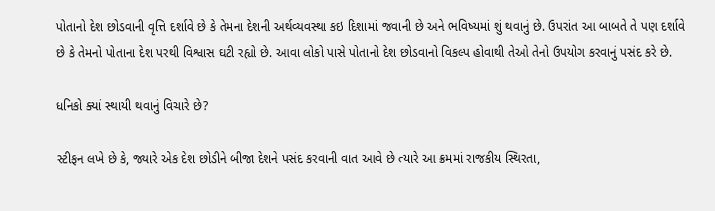પોતાનો દેશ છોડવાની વૃત્તિ દર્શાવે છે કે તેમના દેશની અર્થવ્યવસ્થા કઇ દિશામાં જવાની છે અને ભવિષ્યમાં શું થવાનું છે. ઉપરાંત આ બાબતે તે પણ દર્શાવે છે કે તેમનો પોતાના દેશ પરથી વિશ્વાસ ઘટી રહ્યો છે. આવા લોકો પાસે પોતાનો દેશ છોડવાનો વિકલ્પ હોવાથી તેઓ તેનો ઉપયોગ કરવાનું પસંદ કરે છે.

ધનિકો ક્યાં સ્થાયી થવાનું વિચારે છે?

સ્ટીફન લખે છે કે, જ્યારે એક દેશ છોડીને બીજા દેશને પસંદ કરવાની વાત આવે છે ત્યારે આ ક્રમમાં રાજકીય સ્થિરતા,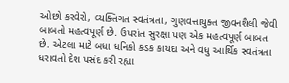ઓછો કરવેરો, વ્યક્તિગત સ્વતંત્રતા, ગુણવત્તાયુક્ત જીવનશૈલી જેવી બાબતો મહત્વપૂર્ણ છે. ઉપરાંત સુરક્ષા પણ એક મહત્વપૂર્ણ બાબત છે. એટલા માટે બધા ધનિકો કડક કાયદા અને વધુ આર્થિક સ્વતંત્રતા ધરાવતો દેશ પસંદ કરી રહ્યા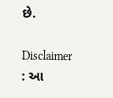છે.

Disclaimer : આ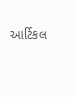આર્ટિકલ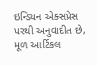ઇન્ડિયન એક્સપ્રેસ પરથી અનુવાદીત છે, મૂળ આર્ટિકલ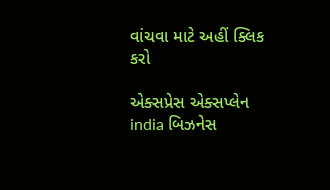વાંચવા માટે અહીં ક્લિક કરો

એક્સપ્રેસ એક્સપ્લેન india બિઝનેસ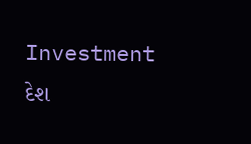Investment દેશ